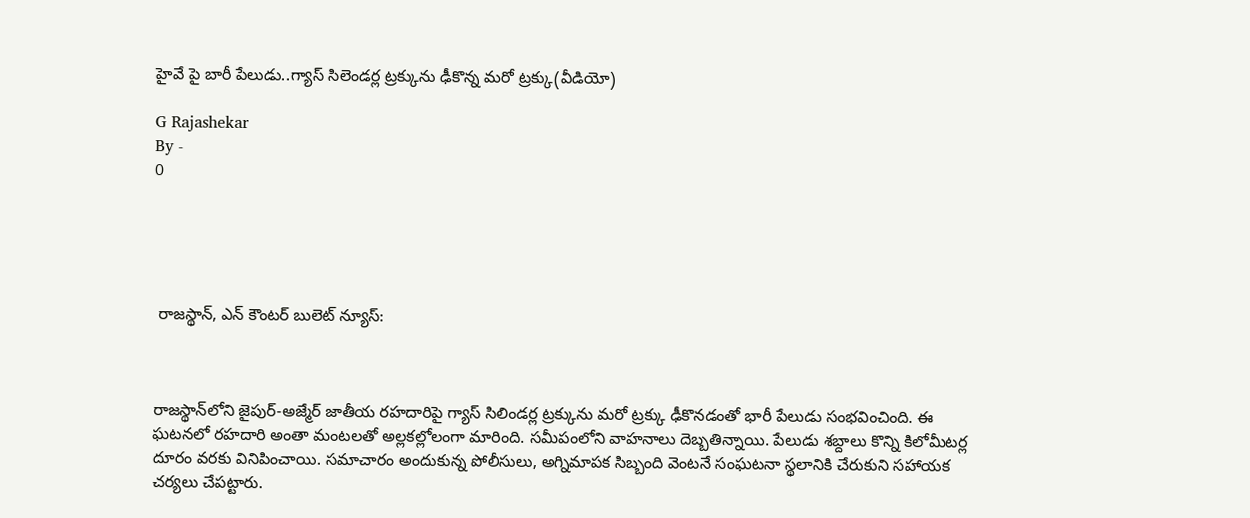హైవే పై బారీ పేలుడు..గ్యాస్ సిలెండర్ల ట్రక్కును ఢీకొన్న మరో ట్రక్కు(వీడియో)

G Rajashekar
By -
0





 రాజస్థాన్‌, ఎన్ కౌంటర్ బులెట్ న్యూస్:



రాజస్థాన్‌లోని జైపుర్‌-అజ్మేర్‌ జాతీయ రహదారిపై గ్యాస్ సిలిండర్ల ట్రక్కును మరో ట్రక్కు ఢీకొనడంతో భారీ పేలుడు సంభవించింది. ఈ ఘటనలో రహదారి అంతా మంటలతో అల్లకల్లోలంగా మారింది. సమీపంలోని వాహనాలు దెబ్బతిన్నాయి. పేలుడు శబ్దాలు కొన్ని కిలోమీటర్ల దూరం వరకు వినిపించాయి. సమాచారం అందుకున్న పోలీసులు, అగ్నిమాపక సిబ్బంది వెంటనే సంఘటనా స్థలానికి చేరుకుని సహాయక చర్యలు చేపట్టారు.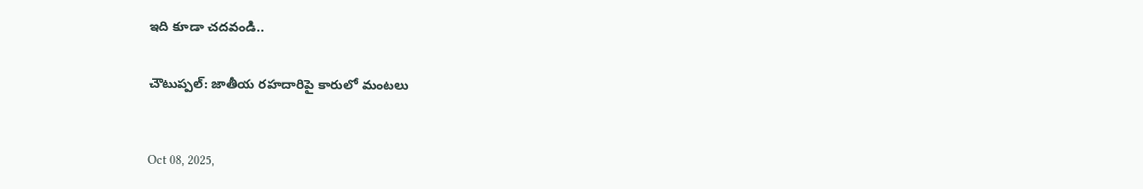ఇది కూడా చదవండి..


చౌటుప్పల్: జాతీయ రహదారిపై కారులో మంటలు



Oct 08, 2025,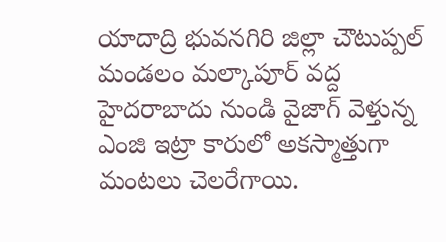యాదాద్రి భువనగిరి జిల్లా చౌటుప్పల్ మండలం మల్కాపూర్ వద్ద హైదరాబాదు నుండి వైజాగ్ వెళ్తున్న ఎంజి ఇట్రా కారులో అకస్మాత్తుగా మంటలు చెలరేగాయి.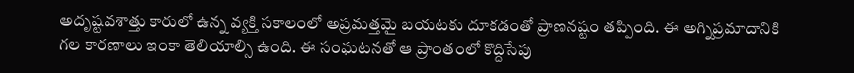అదృష్టవశాత్తు కారులో ఉన్న వ్యక్తి సకాలంలో అప్రమత్తమై బయటకు దూకడంతో ప్రాణనష్టం తప్పింది. ఈ అగ్నిప్రమాదానికి గల కారణాలు ఇంకా తెలియాల్సి ఉంది. ఈ సంఘటనతో ఆ ప్రాంతంలో కొద్దిసేపు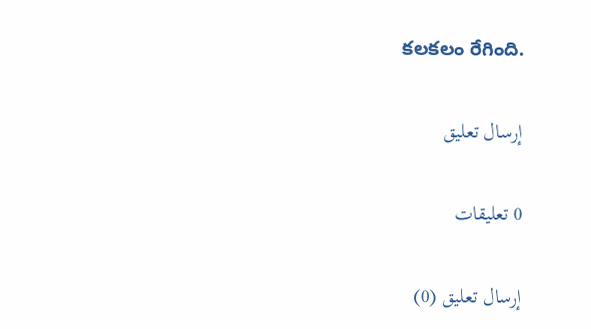కలకలం రేగింది.

إرسال تعليق

0 تعليقات

إرسال تعليق (0)